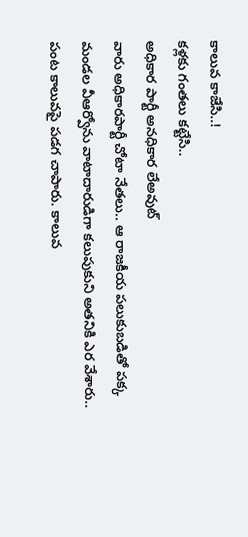కాలువ కాజేసి..!
కళ్లకు గంతలు కట్టేసి..
అధికార పార్టీ అనధికార లేఅవుట్
వారు అధికారపార్టీ చోటా నేతలు.. ఆ రాజకీయ పలుకుబడితో పక్క మండల వీఆర్వోను వాటాదారుడిగా కలుపుకుని అతనికి ఎర వేశారు.. పంట కాలువపై పడగ చాపారు. కాలువ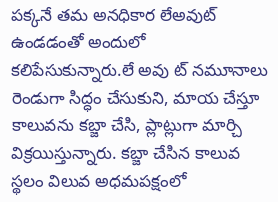పక్కనే తమ అనధికార లేఅవుట్ ఉండడంతో అందులో కలిపేసుకున్నారు.లే అవు ట్ నమూనాలు రెండుగా సిద్ధం చేసుకుని, మాయ చేస్తూ కాలువను కబ్జా చేసి, ప్లాట్లుగా మార్చి విక్రయిస్తున్నారు. కబ్జా చేసిన కాలువ స్థలం విలువ అధమపక్షంలో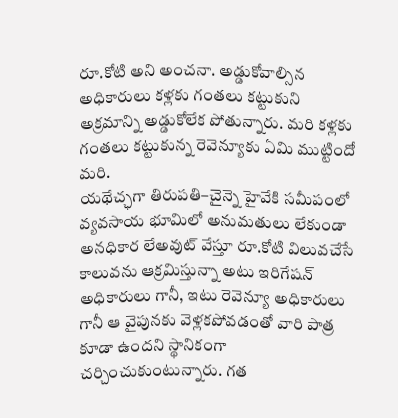రూ.కోటి అని అంచనా. అడ్డుకోవాల్సిన అధికారులు కళ్లకు గంతలు కట్టుకుని అక్రమాన్ని అడ్డుకోలేక పోతున్నారు. మరి కళ్లకు గంతలు కట్టుకున్న రెవెన్యూకు ఏమి ముట్టిందో మరి.
యథేచ్ఛగా తిరుపతి–చైన్నె హైవేకి సమీపంలో వ్యవసాయ భూమిలో అనుమతులు లేకుండా అనధికార లేఅవుట్ వేస్తూ రూ.కోటి విలువచేసే కాలువను ఆక్రమిస్తున్నా అటు ఇరిగేషన్ అధికారులు గానీ, ఇటు రెవెన్యూ అధికారులు గానీ ఆ వైపునకు వెళ్లకపోవడంతో వారి పాత్ర కూడా ఉందని స్థానికంగా చర్చించుకుంటున్నారు. గత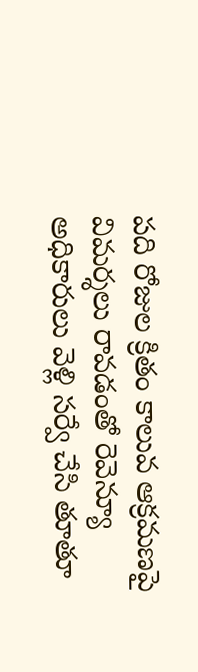పది రోజుల క్రితం కాలువ ఆక్రమణపై విమర్శలు రావడంతో రెవెన్యూ అధికారులు వెళ్లి సర్వే చేసి తూతూ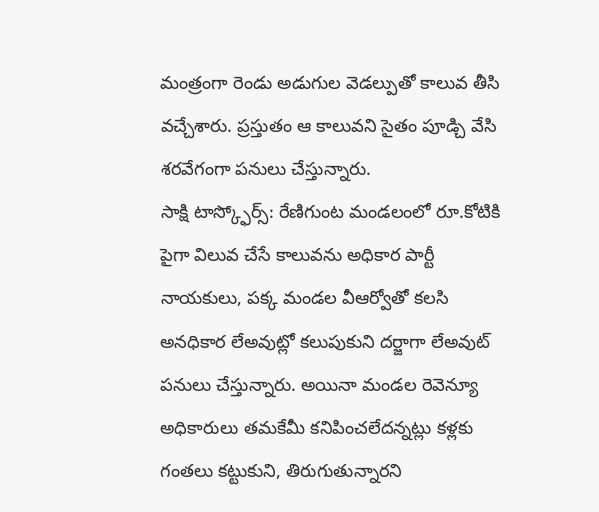మంత్రంగా రెండు అడుగుల వెడల్పుతో కాలువ తీసి వచ్చేశారు. ప్రస్తుతం ఆ కాలువని సైతం పూడ్చి వేసి శరవేగంగా పనులు చేస్తున్నారు.
సాక్షి టాస్క్ఫోర్స్: రేణిగుంట మండలంలో రూ.కోటికి పైగా విలువ చేసే కాలువను అధికార పార్టీ నాయకులు, పక్క మండల వీఆర్వోతో కలసి అనధికార లేఅవుట్లో కలుపుకుని దర్జాగా లేఅవుట్ పనులు చేస్తున్నారు. అయినా మండల రెవెన్యూ అధికారులు తమకేమీ కనిపించలేదన్నట్లు కళ్లకు గంతలు కట్టుకుని, తిరుగుతున్నారని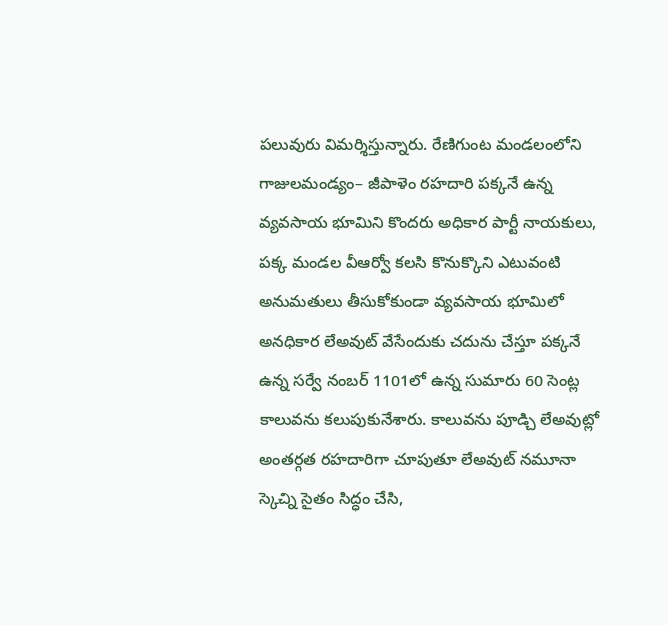పలువురు విమర్శిస్తున్నారు. రేణిగుంట మండలంలోని గాజులమండ్యం– జీపాళెం రహదారి పక్కనే ఉన్న వ్యవసాయ భూమిని కొందరు అధికార పార్టీ నాయకులు, పక్క మండల వీఆర్వో కలసి కొనుక్కొని ఎటువంటి అనుమతులు తీసుకోకుండా వ్యవసాయ భూమిలో అనధికార లేఅవుట్ వేసేందుకు చదును చేస్తూ పక్కనే ఉన్న సర్వే నంబర్ 1101లో ఉన్న సుమారు 60 సెంట్ల కాలువను కలుపుకునేశారు. కాలువను పూడ్చి లేఅవుట్లో అంతర్గత రహదారిగా చూపుతూ లేఅవుట్ నమూనా స్కెచ్ని సైతం సిద్ధం చేసి,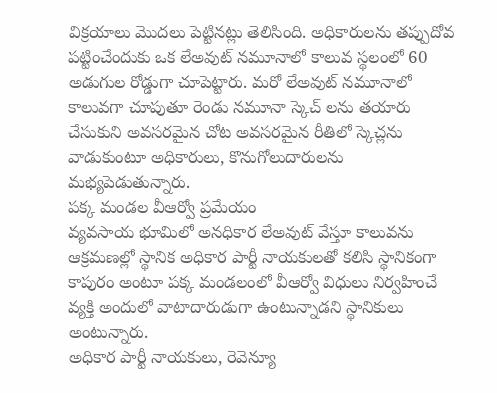విక్రయాలు మొదలు పెట్టినట్లు తెలిసింది. అధికారులను తప్పుదోవ పట్టించేందుకు ఒక లేఅవుట్ నమూనాలో కాలువ స్థలంలో 60 అడుగుల రోడ్డుగా చూపెట్టారు. మరో లేఅవుట్ నమూనాలో కాలువగా చూపుతూ రెండు నమూనా స్కెచ్ లను తయారు చేసుకుని అవసరమైన చోట అవసరమైన రీతిలో స్కెచ్లను వాడుకుంటూ అధికారులు, కొనుగోలుదారులను మభ్యపెడుతున్నారు.
పక్క మండల వీఆర్వో ప్రమేయం
వ్యవసాయ భూమిలో అనధికార లేఅవుట్ వేస్తూ కాలువను ఆక్రమణల్లో స్థానిక అధికార పార్టీ నాయకులతో కలిసి స్థానికంగా కాపురం అంటూ పక్క మండలంలో వీఆర్వో విధులు నిర్వహించే వ్యక్తి అందులో వాటాదారుడుగా ఉంటున్నాడని స్థానికులు అంటున్నారు.
అధికార పార్టీ నాయకులు, రెవెన్యూ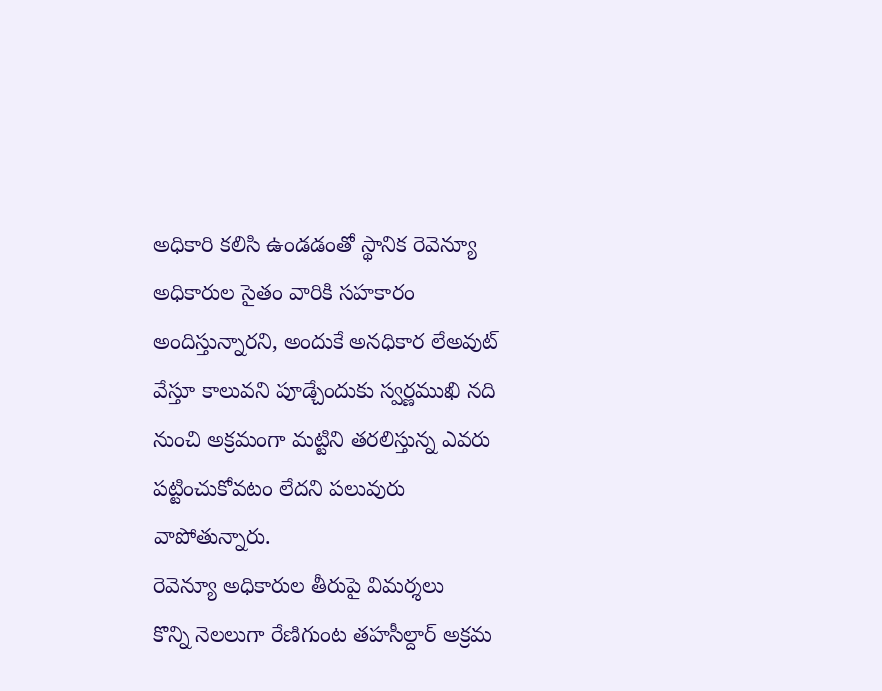అధికారి కలిసి ఉండడంతో స్థానిక రెవెన్యూ అధికారుల సైతం వారికి సహకారం అందిస్తున్నారని, అందుకే అనధికార లేఅవుట్ వేస్తూ కాలువని పూడ్చేందుకు స్వర్ణముఖి నది నుంచి అక్రమంగా మట్టిని తరలిస్తున్న ఎవరు పట్టించుకోవటం లేదని పలువురు వాపోతున్నారు.
రెవెన్యూ అధికారుల తీరుపై విమర్శలు
కొన్ని నెలలుగా రేణిగుంట తహసీల్దార్ అక్రమ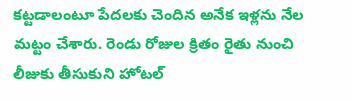కట్టడాలంటూ పేదలకు చెందిన అనేక ఇళ్లను నేల మట్టం చేశారు. రెండు రోజుల క్రితం రైతు నుంచి లీజుకు తీసుకుని హోటల్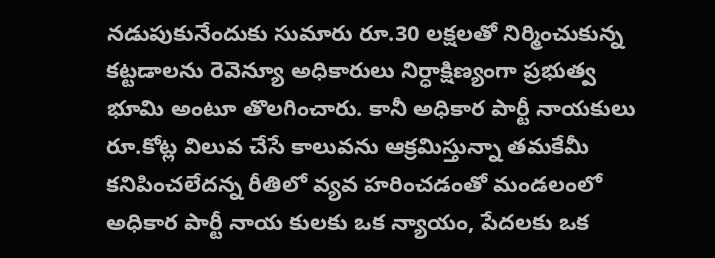నడుపుకునేందుకు సుమారు రూ.30 లక్షలతో నిర్మించుకున్న కట్టడాలను రెవెన్యూ అధికారులు నిర్ధాక్షిణ్యంగా ప్రభుత్వ భూమి అంటూ తొలగించారు. కానీ అధికార పార్టీ నాయకులు రూ.కోట్ల విలువ చేసే కాలువను ఆక్రమిస్తున్నా తమకేమీ కనిపించలేదన్న రీతిలో వ్యవ హరించడంతో మండలంలో అధికార పార్టీ నాయ కులకు ఒక న్యాయం, పేదలకు ఒక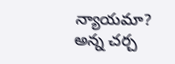న్యాయమా? అన్న చర్చ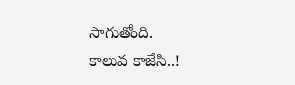సాగుతోంది.
కాలువ కాజేసి..!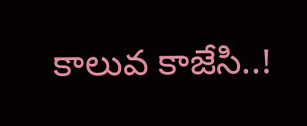కాలువ కాజేసి..!